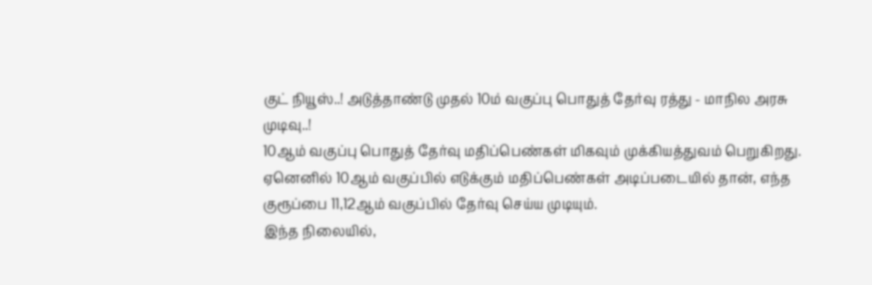குட் நியூஸ்..! அடுத்தாண்டு முதல் 10ம் வகுப்பு பொதுத் தேர்வு ரத்து - மாநில அரசு முடிவு..!
10ஆம் வகுப்பு பொதுத் தேர்வு மதிப்பெண்கள் மிகவும் முக்கியத்துவம் பெறுகிறது. ஏனெனில் 10ஆம் வகுப்பில் எடுக்கும் மதிப்பெண்கள் அடிப்படையில் தான், எந்த குரூப்பை 11,12ஆம் வகுப்பில் தேர்வு செய்ய முடியும்.
இந்த நிலையில்,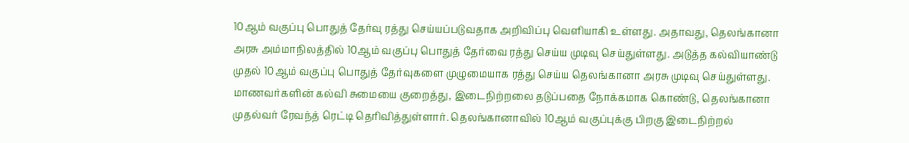10ஆம் வகுப்பு பொதுத் தேர்வு ரத்து செய்யப்படுவதாக அறிவிப்பு வெளியாகி உள்ளது. அதாவது, தெலங்கானா அரசு அம்மாநிலத்தில் 10ஆம் வகுப்பு பொதுத் தேர்வை ரத்து செய்ய முடிவு செய்துள்ளது. அடுத்த கல்வியாண்டு முதல் 10ஆம் வகுப்பு பொதுத் தேர்வுகளை முழுமையாக ரத்து செய்ய தெலங்கானா அரசு முடிவு செய்துள்ளது.
மாணவர்களின் கல்வி சுமையை குறைத்து, இடைநிற்றலை தடுப்பதை நோக்கமாக கொண்டு, தெலங்கானா முதல்வர் ரேவந்த் ரெட்டி தெரிவித்துள்ளார். தெலங்கானாவில் 10ஆம் வகுப்புக்கு பிறகு இடைநிற்றல்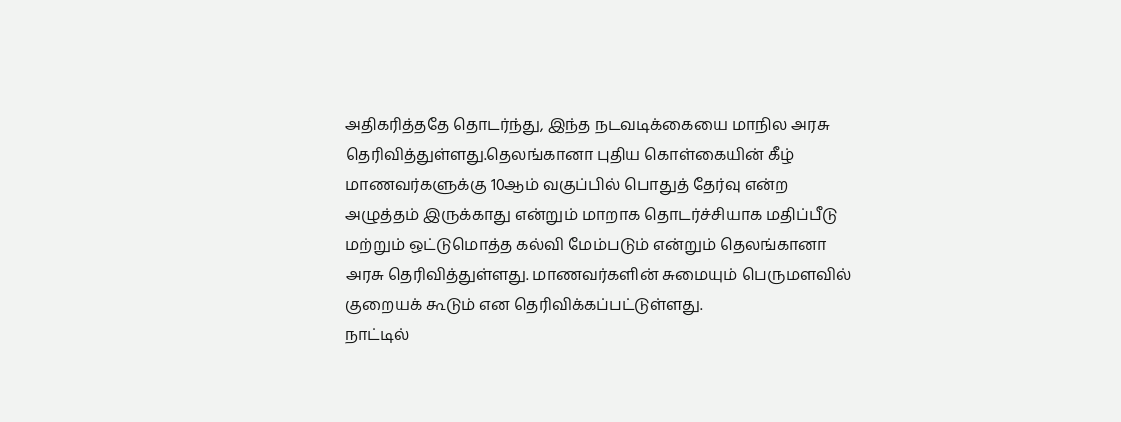அதிகரித்ததே தொடர்ந்து, இந்த நடவடிக்கையை மாநில அரசு தெரிவித்துள்ளது.தெலங்கானா புதிய கொள்கையின் கீழ் மாணவர்களுக்கு 10ஆம் வகுப்பில் பொதுத் தேர்வு என்ற அழுத்தம் இருக்காது என்றும் மாறாக தொடர்ச்சியாக மதிப்பீடு மற்றும் ஒட்டுமொத்த கல்வி மேம்படும் என்றும் தெலங்கானா அரசு தெரிவித்துள்ளது. மாணவர்களின் சுமையும் பெருமளவில் குறையக் கூடும் என தெரிவிக்கப்பட்டுள்ளது.
நாட்டில்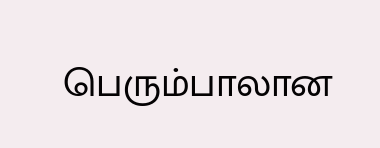பெரும்பாலான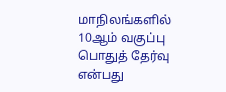மாநிலங்களில் 10ஆம் வகுப்பு பொதுத் தேர்வு என்பது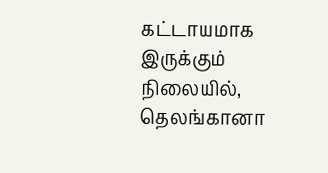கட்டாயமாக இருக்கும் நிலையில், தெலங்கானா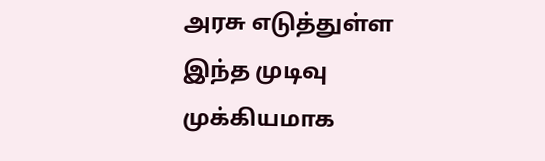அரசு எடுத்துள்ள இந்த முடிவு முக்கியமாக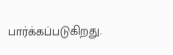பார்க்கப்படுகிறது.